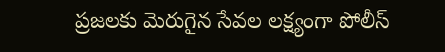ప్రజలకు మెరుగైన సేవల లక్ష్యంగా పోలీస్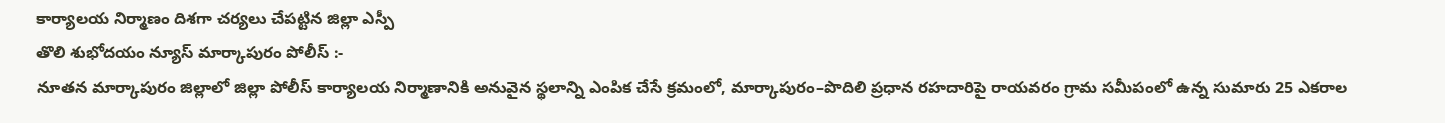కార్యాలయ నిర్మాణం దిశగా చర్యలు చేపట్టిన జిల్లా ఎస్పీ
తొలి శుభోదయం న్యూస్ మార్కాపురం పోలీస్ :-
నూతన మార్కాపురం జిల్లాలో జిల్లా పోలీస్ కార్యాలయ నిర్మాణానికి అనువైన స్థలాన్ని ఎంపిక చేసే క్రమంలో, మార్కాపురం–పొదిలి ప్రధాన రహదారిపై రాయవరం గ్రామ సమీపంలో ఉన్న సుమారు 25 ఎకరాల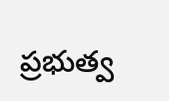ప్రభుత్వ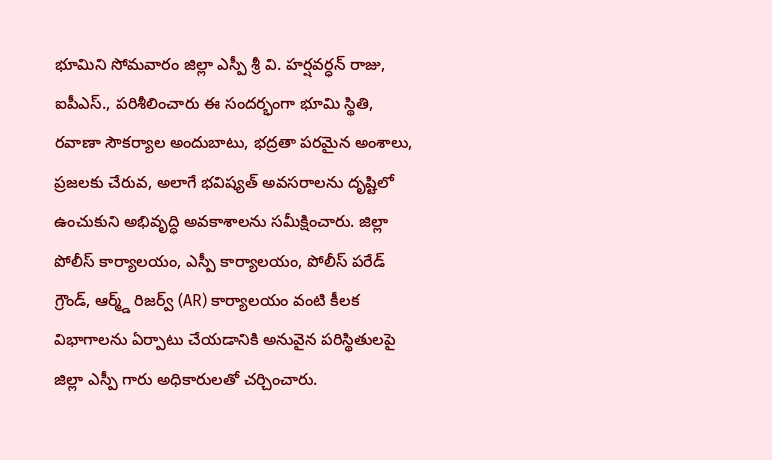భూమిని సోమవారం జిల్లా ఎస్పీ శ్రీ వి. హర్షవర్ధన్ రాజు, ఐపీఎస్., పరిశీలించారు ఈ సందర్భంగా భూమి స్థితి, రవాణా సౌకర్యాల అందుబాటు, భద్రతా పరమైన అంశాలు, ప్రజలకు చేరువ, అలాగే భవిష్యత్ అవసరాలను దృష్టిలో ఉంచుకుని అభివృద్ధి అవకాశాలను సమీక్షించారు. జిల్లా పోలీస్ కార్యాలయం, ఎస్పీ కార్యాలయం, పోలీస్ పరేడ్ గ్రౌండ్, ఆర్మ్డ్ రిజర్వ్ (AR) కార్యాలయం వంటి కీలక విభాగాలను ఏర్పాటు చేయడానికి అనువైన పరిస్థితులపై జిల్లా ఎస్పీ గారు అధికారులతో చర్చించారు.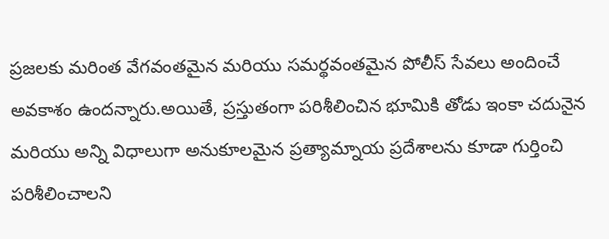ప్రజలకు మరింత వేగవంతమైన మరియు సమర్థవంతమైన పోలీస్ సేవలు అందించే అవకాశం ఉందన్నారు.అయితే, ప్రస్తుతంగా పరిశీలించిన భూమికి తోడు ఇంకా చదునైన మరియు అన్ని విధాలుగా అనుకూలమైన ప్రత్యామ్నాయ ప్రదేశాలను కూడా గుర్తించి పరిశీలించాలని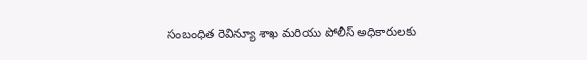సంబంధిత రెవిన్యూ శాఖ మరియు పోలీస్ అధికారులకు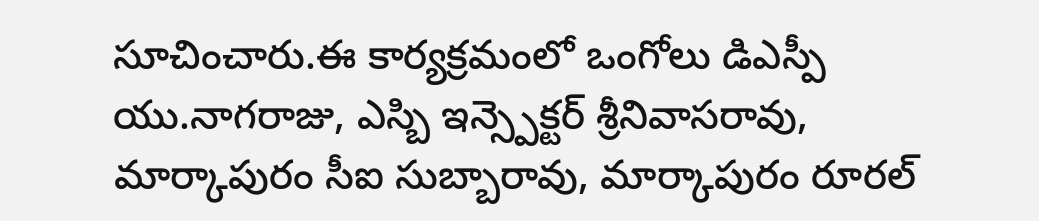సూచించారు.ఈ కార్యక్రమంలో ఒంగోలు డిఎస్పీ యు.నాగరాజు, ఎస్బి ఇన్స్పెక్టర్ శ్రీనివాసరావు, మార్కాపురం సీఐ సుబ్బారావు, మార్కాపురం రూరల్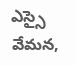ఎస్సై వేమన,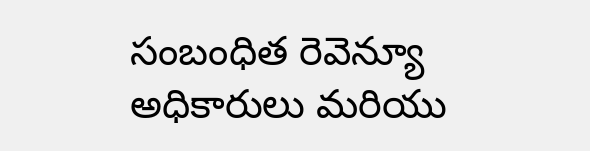సంబంధిత రెవెన్యూ అధికారులు మరియు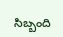సిబ్బంది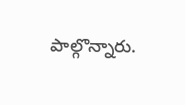పాల్గొన్నారు.